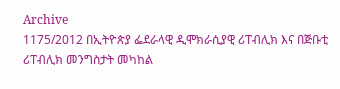Archive
1175/2012 በኢትዮጵያ ፌደራላዊ ዲሞክራሲያዊ ሪፐብሊክ እና በጅቡቲ ሪፐብሊክ መንግስታት መካከል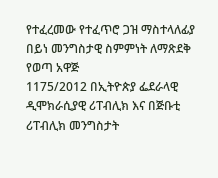የተፈረመው የተፈጥሮ ጋዝ ማስተላለፊያ በይነ መንግስታዊ ስምምነት ለማጽደቅ የወጣ አዋጅ
1175/2012 በኢትዮጵያ ፌደራላዊ ዲሞክራሲያዊ ሪፐብሊክ እና በጅቡቲ ሪፐብሊክ መንግስታት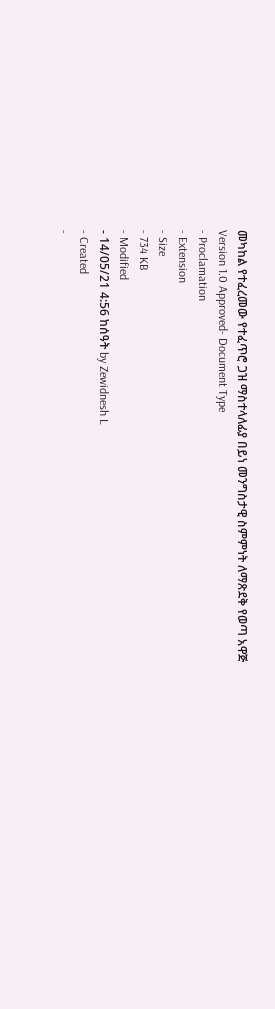መካከል የተፈረመው የተፈጥሮ ጋዝ ማስተላለፊያ በይነ መንግስታዊ ስምምነት ለማጽደቅ የወጣ አዋጅ
Version 1.0 Approved- Document Type
- Proclamation
- Extension
- Size
- 734 KB
- Modified
- 14/05/21 4:56 ከሰዓት by Zewidnesh L
- Created
-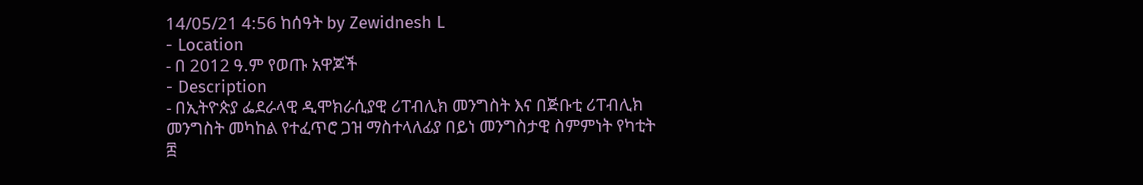14/05/21 4:56 ከሰዓት by Zewidnesh L
- Location
- በ 2012 ዓ.ም የወጡ አዋጆች
- Description
- በኢትዮጵያ ፌደራላዊ ዲሞክራሲያዊ ሪፐብሊክ መንግስት እና በጅቡቲ ሪፐብሊክ መንግስት መካከል የተፈጥሮ ጋዝ ማስተላለፊያ በይነ መንግስታዊ ስምምነት የካቲት ፰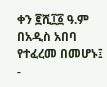ቀን ፪ሺ፲፩ ዓ.ም በአዲስ አበባ የተፈረመ በመሆኑ፤
-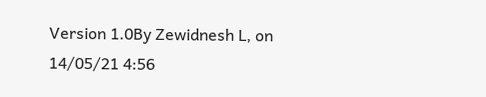Version 1.0By Zewidnesh L, on 14/05/21 4:56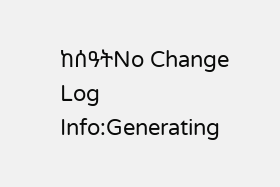ከሰዓትNo Change Log
Info:Generating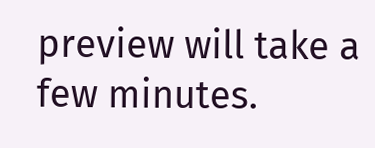preview will take a few minutes.